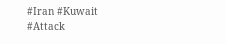#Iran #Kuwait #Attack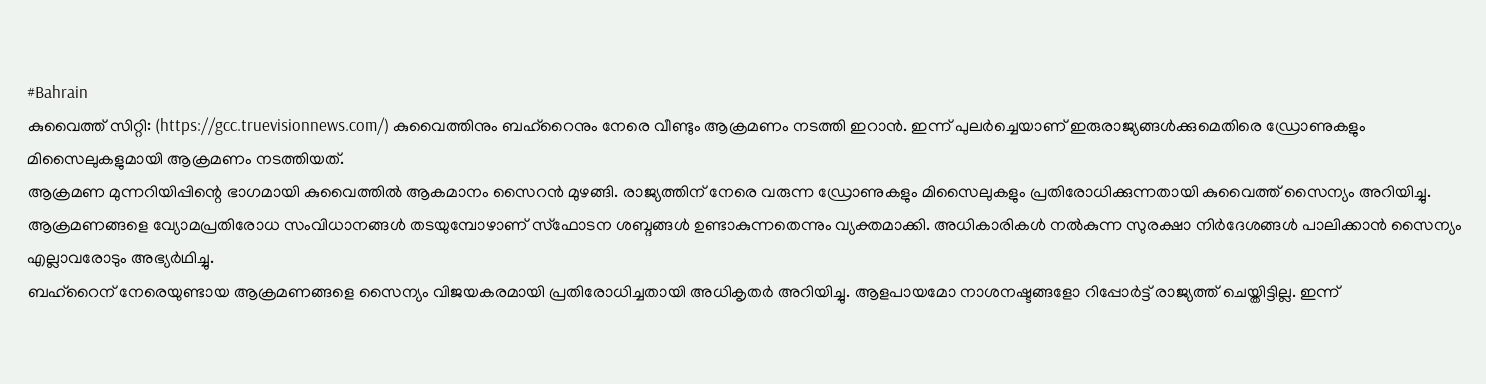#Bahrain
കുവൈത്ത് സിറ്റി: (https://gcc.truevisionnews.com/) കുവൈത്തിനും ബഹ്റൈനും നേരെ വീണ്ടും ആക്രമണം നടത്തി ഇറാൻ. ഇന്ന് പുലർച്ചെയാണ് ഇരുരാജ്യങ്ങൾക്കുമെതിരെ ഡ്രോണുകളും മിസൈലുകളുമായി ആക്രമണം നടത്തിയത്.
ആക്രമണ മുന്നറിയിപ്പിന്റെ ഭാഗമായി കുവൈത്തിൽ ആകമാനം സൈറൻ മുഴങ്ങി. രാജ്യത്തിന് നേരെ വരുന്ന ഡ്രോണുകളും മിസൈലുകളും പ്രതിരോധിക്കുന്നതായി കുവൈത്ത് സൈന്യം അറിയിച്ചു. ആക്രമണങ്ങളെ വ്യോമപ്രതിരോധ സംവിധാനങ്ങൾ തടയുമ്പോഴാണ് സ്ഫോടന ശബ്ദങ്ങൾ ഉണ്ടാകുന്നതെന്നും വ്യക്തമാക്കി. അധികാരികൾ നൽകുന്ന സുരക്ഷാ നിർദേശങ്ങൾ പാലിക്കാൻ സൈന്യം എല്ലാവരോടും അഭ്യർഥിച്ചു.
ബഹ്റൈന് നേരെയുണ്ടായ ആക്രമണങ്ങളെ സൈന്യം വിജയകരമായി പ്രതിരോധിച്ചതായി അധികൃതർ അറിയിച്ചു. ആളപായമോ നാശനഷ്ടങ്ങളോ റിപ്പോർട്ട് രാജ്യത്ത് ചെയ്തിട്ടില്ല. ഇന്ന്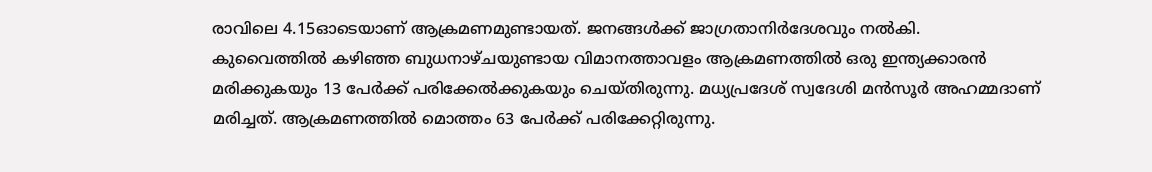രാവിലെ 4.15ഓടെയാണ് ആക്രമണമുണ്ടായത്. ജനങ്ങൾക്ക് ജാഗ്രതാനിർദേശവും നൽകി.
കുവൈത്തിൽ കഴിഞ്ഞ ബുധനാഴ്ചയുണ്ടായ വിമാനത്താവളം ആക്രമണത്തിൽ ഒരു ഇന്ത്യക്കാരൻ മരിക്കുകയും 13 പേർക്ക് പരിക്കേൽക്കുകയും ചെയ്തിരുന്നു. മധ്യപ്രദേശ് സ്വദേശി മൻസൂർ അഹമ്മദാണ് മരിച്ചത്. ആക്രമണത്തിൽ മൊത്തം 63 പേർക്ക് പരിക്കേറ്റിരുന്നു.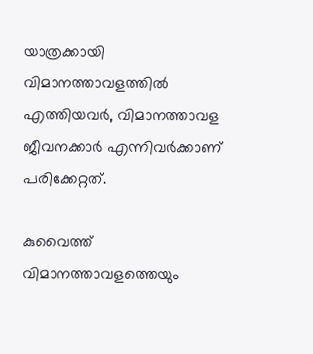യാത്രക്കായി വിമാനത്താവളത്തിൽ എത്തിയവർ, വിമാനത്താവള ജീവനക്കാർ എന്നിവർക്കാണ് പരിക്കേറ്റത്.

കുവൈത്ത് വിമാനത്താവളത്തെയും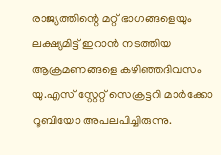രാജ്യത്തിന്റെ മറ്റ് ഭാഗങ്ങളെയും ലക്ഷ്യമിട്ട് ഇറാൻ നടത്തിയ ആക്രമണങ്ങളെ കഴിഞ്ഞദിവസം യു.എസ് സ്റ്റേറ്റ് സെക്രട്ടറി മാർക്കോ റൂബിയോ അപലപിച്ചിരുന്നു.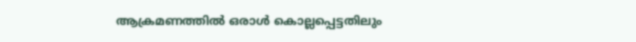ആക്രമണത്തിൽ ഒരാൾ കൊല്ലപ്പെട്ടതിലും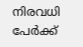നിരവധി പേർക്ക്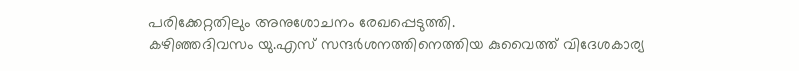പരിക്കേറ്റതിലും അനുശോചനം രേഖപ്പെടുത്തി.
കഴിഞ്ഞദിവസം യു.എസ് സന്ദർശനത്തിനെത്തിയ കുവൈത്ത് വിദേശകാര്യ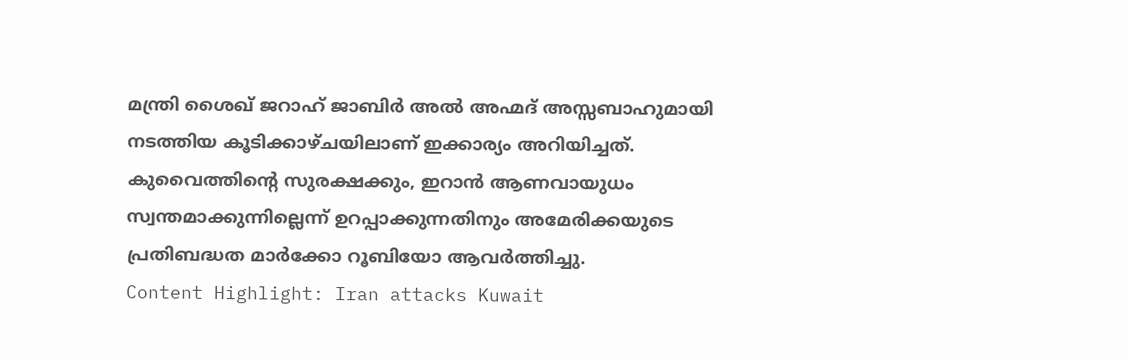മന്ത്രി ശൈഖ് ജറാഹ് ജാബിർ അൽ അഹ്മദ് അസ്സബാഹുമായി നടത്തിയ കൂടിക്കാഴ്ചയിലാണ് ഇക്കാര്യം അറിയിച്ചത്. കുവൈത്തിന്റെ സുരക്ഷക്കും, ഇറാൻ ആണവായുധം സ്വന്തമാക്കുന്നില്ലെന്ന് ഉറപ്പാക്കുന്നതിനും അമേരിക്കയുടെ പ്രതിബദ്ധത മാർക്കോ റൂബിയോ ആവർത്തിച്ചു.
Content Highlight: Iran attacks Kuwait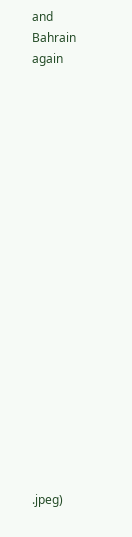and Bahrain again




















.jpeg)